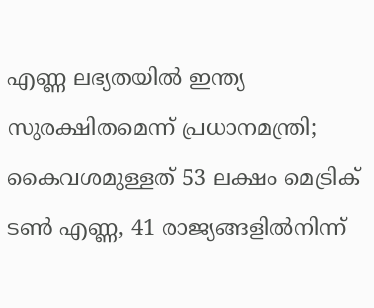എണ്ണ ലഭ്യതയിൽ ഇന്ത്യ സുരക്ഷിതമെന്ന് പ്രധാനമന്ത്രി; കൈവശമുള്ളത് 53 ലക്ഷം മെട്രിക് ടൺ എണ്ണ, 41 രാജ്യങ്ങളിൽനിന്ന്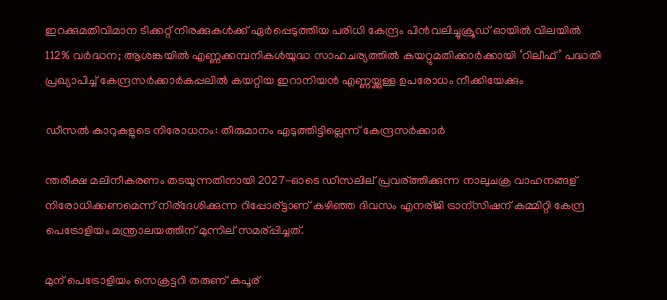ഇറക്കുമതിവിമാന ടിക്കറ്റ് നിരക്കുകൾക്ക് ഏർപ്പെടുത്തിയ പരിധി കേന്ദ്രം പിൻവലിച്ചുക്രൂഡ് ഓയിൽ വിലയിൽ 112% വർദ്ധന; ആശങ്കയിൽ എണ്ണക്കമ്പനികൾയുദ്ധ സാഹചര്യത്തില്‍ കയറ്റുമതിക്കാർക്കായി ‘റിലീഫ്’ പദ്ധതി പ്രഖ്യാപിച്ച് കേന്ദ്രസർക്കാർകപ്പലിൽ കയറ്റിയ ഇറാനിയൻ എണ്ണയ്ക്കുള്ള ഉപരോധം നീക്കിയേക്കും

ഡീസല്‍ കാറുകളുടെ നിരോധനം: തീരുമാനം എടുത്തിട്ടില്ലെന്ന് കേന്ദ്രസർക്കാർ

ന്തരീക്ഷ മലിനീകരണം തടയുന്നതിനായി 2027-ഓടെ ഡീസലില് പ്രവര്ത്തിക്കുന്ന നാലുചക്ര വാഹനങ്ങള് നിരോധിക്കണമെന്ന് നിര്ദേശിക്കുന്ന റിപ്പോര്ട്ടാണ് കഴിഞ്ഞ ദിവസം എനര്ജി ട്രാന്സിഷന് കമ്മിറ്റി കേന്ദ്ര പെട്രോളിയം മന്ത്രാലയത്തിന് മുന്നില് സമര്പ്പിച്ചത്.

മുന് പെട്രോളിയം സെക്രട്ടറി തരുണ് കപൂര്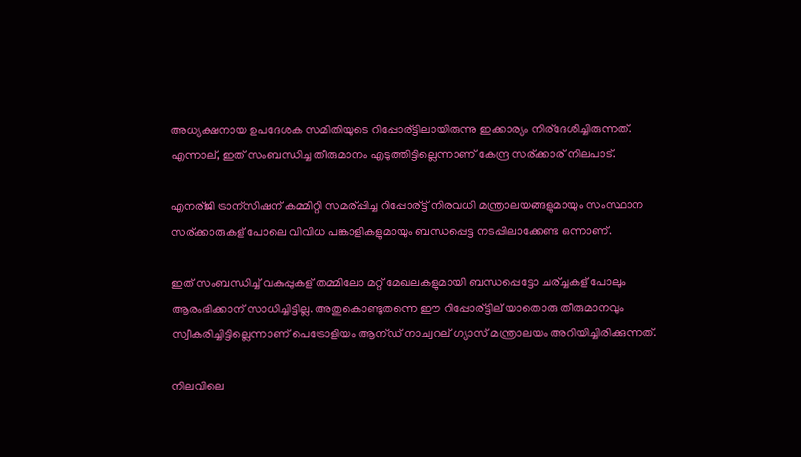അധ്യക്ഷനായ ഉപദേശക സമിതിയുടെ റിപ്പോര്ട്ടിലായിരുന്നു ഇക്കാര്യം നിര്ദേശിച്ചിരുന്നത്. എന്നാല്, ഇത് സംബന്ധിച്ച തീരുമാനം എടുത്തിട്ടില്ലെന്നാണ് കേന്ദ്ര സര്ക്കാര് നിലപാട്.

എനര്ജി ട്രാന്സിഷന് കമ്മിറ്റി സമര്പ്പിച്ച റിപ്പോര്ട്ട് നിരവധി മന്ത്രാലയങ്ങളുമായും സംസ്ഥാന സര്ക്കാരുകള് പോലെ വിവിധ പങ്കാളികളുമായും ബന്ധപ്പെട്ട നടപ്പിലാക്കേണ്ട ഒന്നാണ്.

ഇത് സംബന്ധിച്ച് വകുപ്പുകള് തമ്മിലോ മറ്റ് മേഖലകളുമായി ബന്ധപ്പെട്ടോ ചര്ച്ചകള് പോലും ആരംഭിക്കാന് സാധിച്ചിട്ടില്ല. അതുകൊണ്ടുതന്നെ ഈ റിപ്പോര്ട്ടില് യാതൊരു തീരുമാനവും സ്വീകരിച്ചിട്ടില്ലെന്നാണ് പെട്രോളിയം ആന്ഡ് നാച്വറല് ഗ്യാസ് മന്ത്രാലയം അറിയിച്ചിരിക്കുന്നത്.

നിലവിലെ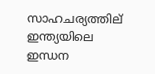സാഹചര്യത്തില് ഇന്ത്യയിലെ ഇന്ധന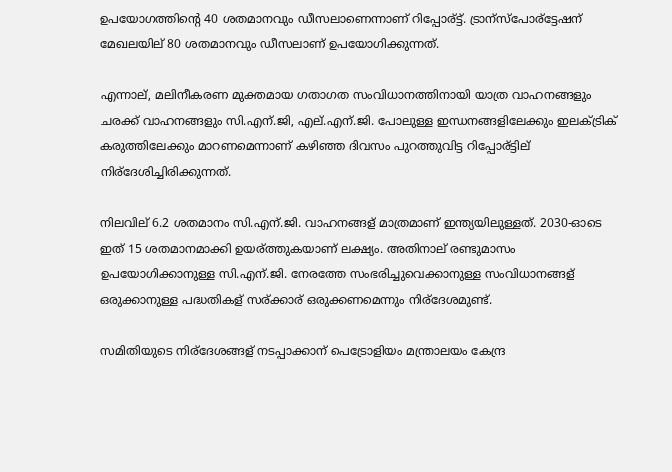ഉപയോഗത്തിന്റെ 40 ശതമാനവും ഡീസലാണെന്നാണ് റിപ്പോര്ട്ട്. ട്രാന്സ്പോര്ട്ടേഷന് മേഖലയില് 80 ശതമാനവും ഡീസലാണ് ഉപയോഗിക്കുന്നത്.

എന്നാല്, മലിനീകരണ മുക്തമായ ഗതാഗത സംവിധാനത്തിനായി യാത്ര വാഹനങ്ങളും ചരക്ക് വാഹനങ്ങളും സി.എന്.ജി, എല്.എന്.ജി. പോലുള്ള ഇന്ധനങ്ങളിലേക്കും ഇലക്ട്രിക് കരുത്തിലേക്കും മാറണമെന്നാണ് കഴിഞ്ഞ ദിവസം പുറത്തുവിട്ട റിപ്പോര്ട്ടില് നിര്ദേശിച്ചിരിക്കുന്നത്.

നിലവില് 6.2 ശതമാനം സി.എന്.ജി. വാഹനങ്ങള് മാത്രമാണ് ഇന്ത്യയിലുള്ളത്. 2030-ഓടെ ഇത് 15 ശതമാനമാക്കി ഉയര്ത്തുകയാണ് ലക്ഷ്യം. അതിനാല് രണ്ടുമാസം ഉപയോഗിക്കാനുള്ള സി.എന്.ജി. നേരത്തേ സംഭരിച്ചുവെക്കാനുള്ള സംവിധാനങ്ങള് ഒരുക്കാനുള്ള പദ്ധതികള് സര്ക്കാര് ഒരുക്കണമെന്നും നിര്ദേശമുണ്ട്.

സമിതിയുടെ നിര്ദേശങ്ങള് നടപ്പാക്കാന് പെട്രോളിയം മന്ത്രാലയം കേന്ദ്ര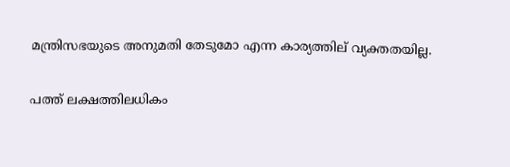മന്ത്രിസഭയുടെ അനുമതി തേടുമോ എന്ന കാര്യത്തില് വ്യക്തതയില്ല.

പത്ത് ലക്ഷത്തിലധികം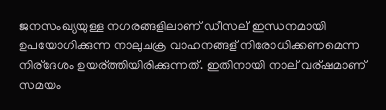ജനസംഖ്യയുള്ള നഗരങ്ങളിലാണ് ഡീസല് ഇന്ധനമായി ഉപയോഗിക്കുന്ന നാലുചക്ര വാഹനങ്ങള് നിരോധിക്കണമെന്ന നിര്ദേശം ഉയര്ത്തിയിരിക്കുന്നത്. ഇതിനായി നാല് വര്ഷമാണ് സമയം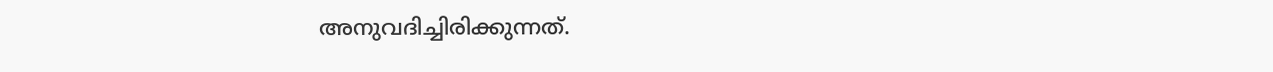അനുവദിച്ചിരിക്കുന്നത്.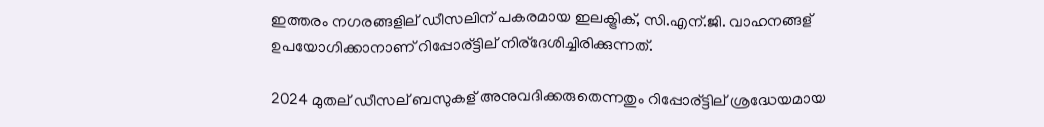ഇത്തരം നഗരങ്ങളില് ഡീസലിന് പകരമായ ഇലക്ട്രിക്, സി.എന്.ജി. വാഹനങ്ങള് ഉപയോഗിക്കാനാണ് റിപ്പോര്ട്ടില് നിര്ദേശിച്ചിരിക്കുന്നത്.

2024 മുതല് ഡീസല് ബസുകള് അനുവദിക്കരുതെന്നതും റിപ്പോര്ട്ടില് ശ്രദ്ധേയമായ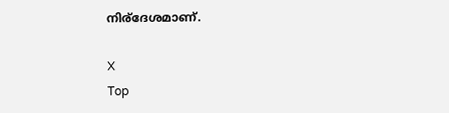നിര്ദേശമാണ്.

X
Top